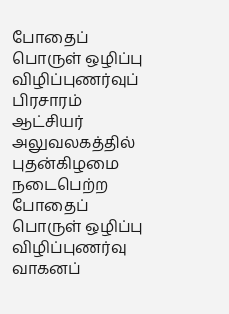போதைப் பொருள் ஒழிப்பு விழிப்புணர்வுப் பிரசாரம்
ஆட்சியர் அலுவலகத்தில் புதன்கிழமை நடைபெற்ற போதைப் பொருள் ஒழிப்பு விழிப்புணர்வு வாகனப்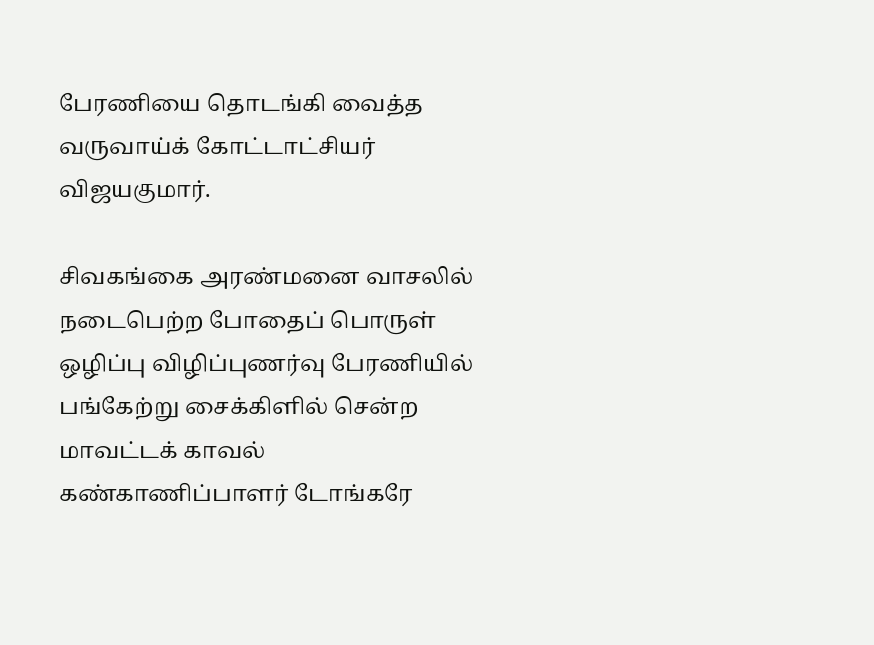பேரணியை தொடங்கி வைத்த வருவாய்க் கோட்டாட்சியர் விஜயகுமார்.

சிவகங்கை அரண்மனை வாசலில் நடைபெற்ற போதைப் பொருள் ஒழிப்பு விழிப்புணர்வு பேரணியில் பங்கேற்று சைக்கிளில் சென்ற மாவட்டக் காவல் கண்காணிப்பாளர் டோங்கரே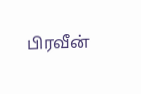பிரவீன்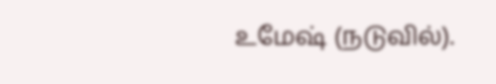உமேஷ் (நடுவில்).